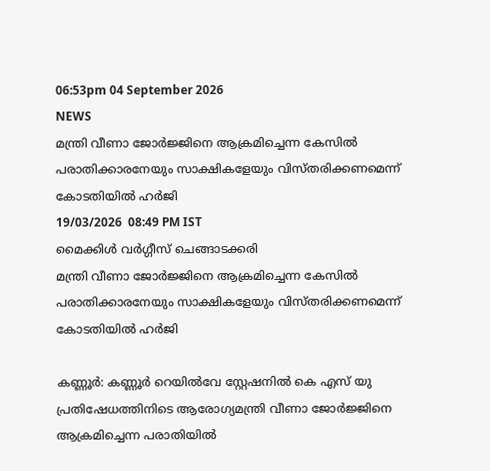06:53pm 04 September 2026
NEWS
മന്ത്രി വീണാ ജോര്‍ജ്ജിനെ ആക്രമിച്ചെന്ന കേസില്‍ പരാതിക്കാരനേയും സാക്ഷികളേയും വിസ്തരിക്കണമെന്ന് കോടതിയില്‍ ഹര്‍ജി
19/03/2026  08:49 PM IST
മൈക്കിൾ വർഗ്ഗീസ് ചെങ്ങാടക്കരി
മന്ത്രി വീണാ ജോര്‍ജ്ജിനെ ആക്രമിച്ചെന്ന കേസില്‍ പരാതിക്കാരനേയും സാക്ഷികളേയും വിസ്തരിക്കണമെന്ന് കോടതിയില്‍ ഹര്‍ജി

കണ്ണൂര്‍: കണ്ണൂര്‍ റെയില്‍വേ സ്റ്റേഷനില്‍ കെ എസ് യു പ്രതിഷേധത്തിനിടെ ആരോഗ്യമന്ത്രി വീണാ ജോര്‍ജ്ജിനെ ആക്രമിച്ചെന്ന പരാതിയില്‍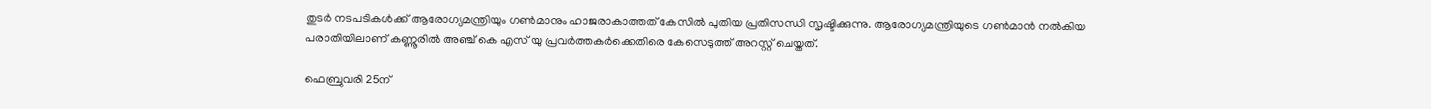തുടര്‍ നടപടികള്‍ക്ക് ആരോഗ്യമന്ത്രിയും ഗണ്‍മാനും ഹാജരാകാത്തത് കേസില്‍ പുതിയ പ്രതിസന്ധി സൃഷ്ടിക്കുന്നു. ആരോഗ്യമന്ത്രിയുടെ ഗണ്‍മാന്‍ നല്‍കിയ പരാതിയിലാണ് കണ്ണൂരില്‍ അഞ്ച് കെ എസ് യു പ്രവര്‍ത്തകര്‍ക്കെതിരെ കേസെടുത്ത് അറസ്റ്റ് ചെയ്തത്.

ഫെബ്രുവരി 25ന്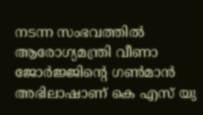നടന്ന സംഭവത്തില്‍ ആരോഗ്യമന്ത്രി വീണാ ജോര്‍ജ്ജിന്റെ ഗണ്‍മാന്‍ അഭിലാഷാണ് കെ എസ് യു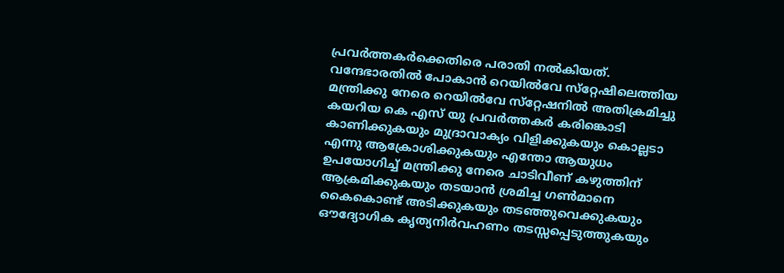പ്രവര്‍ത്തകര്‍ക്കെതിരെ പരാതി നല്‍കിയത്. വന്ദേഭാരതില്‍ പോകാന്‍ റെയില്‍വേ സ്‌റ്റേഷിലെത്തിയ മന്ത്രിക്കു നേരെ റെയില്‍വേ സ്‌റ്റേഷനില്‍ അതിക്രമിച്ചു കയറിയ കെ എസ് യു പ്രവര്‍ത്തകര്‍ കരിങ്കൊടി കാണിക്കുകയും മുദ്രാവാക്യം വിളിക്കുകയും കൊല്ലടാ എന്നു ആക്രോശിക്കുകയും എന്തോ ആയുധം ഉപയോഗിച്ച് മന്ത്രിക്കു നേരെ ചാടിവീണ് കഴുത്തിന് ആക്രമിക്കുകയും തടയാന്‍ ശ്രമിച്ച ഗണ്‍മാനെ കൈകൊണ്ട് അടിക്കുകയും തടഞ്ഞുവെക്കുകയും ഔദ്യോഗിക കൃത്യനിര്‍വഹണം തടസ്സപ്പെടുത്തുകയും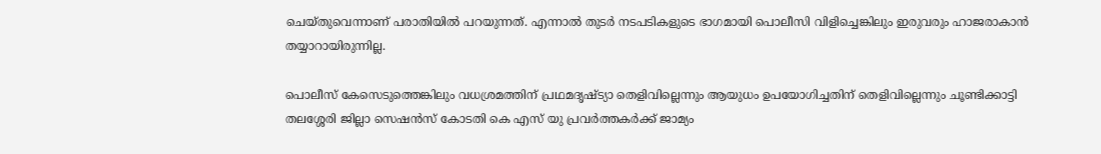ചെയ്തുവെന്നാണ് പരാതിയില്‍ പറയുന്നത്. എന്നാല്‍ തുടര്‍ നടപടികളുടെ ഭാഗമായി പൊലീസി വിളിച്ചെങ്കിലും ഇരുവരും ഹാജരാകാന്‍ തയ്യാറായിരുന്നില്ല.

പൊലീസ് കേസെടുത്തെങ്കിലും വധശ്രമത്തിന് പ്രഥമദൃഷ്ട്യാ തെളിവില്ലെന്നും ആയുധം ഉപയോഗിച്ചതിന് തെളിവില്ലെന്നും ചൂണ്ടിക്കാട്ടി തലശ്ശേരി ജില്ലാ സെഷന്‍സ് കോടതി കെ എസ് യു പ്രവര്‍ത്തകര്‍ക്ക് ജാമ്യം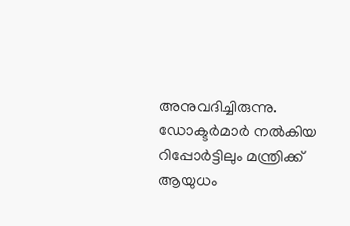അനുവദിച്ചിരുന്നു. ഡോക്ടര്‍മാര്‍ നല്‍കിയ റിപ്പോര്‍ട്ടിലും മന്ത്രിക്ക് ആയുധം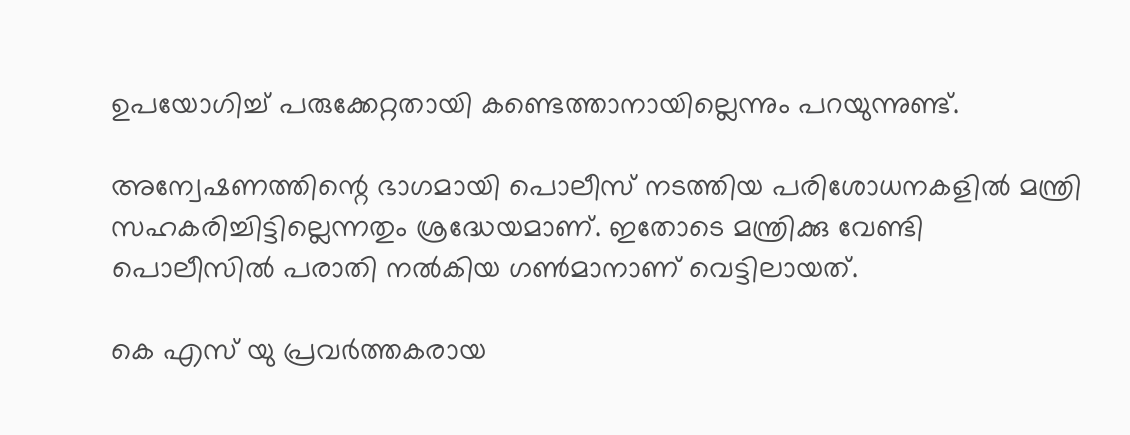ഉപയോഗിച്ച് പരുക്കേറ്റതായി കണ്ടെത്താനായില്ലെന്നും പറയുന്നുണ്ട്.

അന്വേഷണത്തിന്റെ ഭാഗമായി പൊലീസ് നടത്തിയ പരിശോധനകളില്‍ മന്ത്രി സഹകരിച്ചിട്ടില്ലെന്നതും ശ്രദ്ധേയമാണ്. ഇതോടെ മന്ത്രിക്കു വേണ്ടി പൊലീസില്‍ പരാതി നല്‍കിയ ഗണ്‍മാനാണ് വെട്ടിലായത്.

കെ എസ് യു പ്രവര്‍ത്തകരായ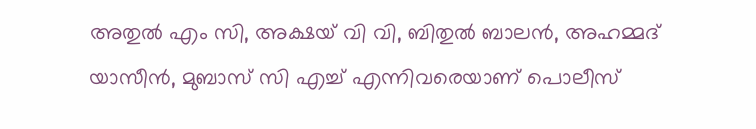അതുല്‍ എം സി, അക്ഷയ് വി വി, ബിതുല്‍ ബാലന്‍, അഹമ്മദ് യാസീന്‍, മുബാസ് സി എച്ച് എന്നിവരെയാണ് പൊലീസ്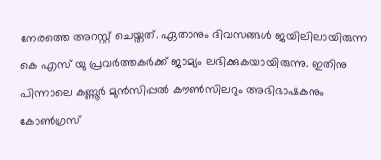നേരത്തെ അറസ്റ്റ് ചെയ്തത്. ഏതാനും ദിവസങ്ങള്‍ ജയിലിലായിരുന്ന കെ എസ് യു പ്രവര്‍ത്തകര്‍ക്ക് ജാമ്യം ലഭിക്കുകയായിരുന്നു. ഇതിനു പിന്നാലെ കണ്ണൂര്‍ മുന്‍സിപ്പല്‍ കൗണ്‍സിലറും അഭിഭാഷകനും കോണ്‍ഗ്രസ്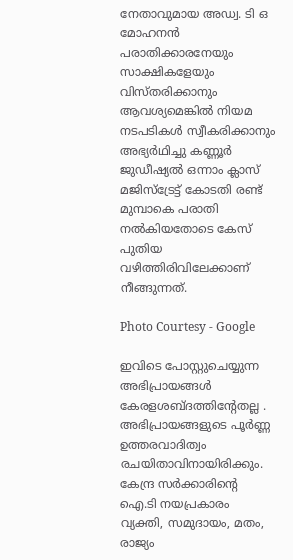നേതാവുമായ അഡ്വ. ടി ഒ മോഹനന്‍ പരാതിക്കാരനേയും സാക്ഷികളേയും വിസ്തരിക്കാനും ആവശ്യമെങ്കില്‍ നിയമ നടപടികള്‍ സ്വീകരിക്കാനും അഭ്യര്‍ഥിച്ചു കണ്ണൂര്‍ ജുഡീഷ്യല്‍ ഒന്നാം ക്ലാസ് മജിസ്‌ട്രേട്ട് കോടതി രണ്ട് മുമ്പാകെ പരാതി നല്‍കിയതോടെ കേസ് പുതിയ വഴിത്തിരിവിലേക്കാണ് നീങ്ങുന്നത്.

Photo Courtesy - Google

ഇവിടെ പോസ്റ്റുചെയ്യുന്ന അഭിപ്രായങ്ങള്‍ കേരളശബ്‌ദത്തിന്റേതല്ല . അഭിപ്രായങ്ങളുടെ പൂര്‍ണ്ണ ഉത്തരവാദിത്വം രചയിതാവിനായിരിക്കും. കേന്ദ്ര സർക്കാരിന്റെ ഐ.ടി നയപ്രകാരം വ്യക്തി, സമുദായം, മതം, രാജ്യം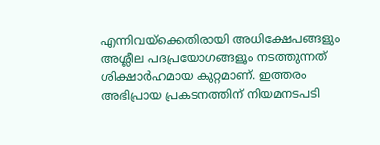എന്നിവയ്ക്കെതിരായി അധിക്ഷേപങ്ങളും അശ്ലീല പദപ്രയോഗങ്ങളൂം നടത്തുന്നത് ശിക്ഷാര്‍ഹമായ കുറ്റമാണ്. ഇത്തരം അഭിപ്രായ പ്രകടനത്തിന് നിയമനടപടി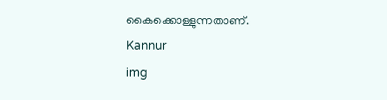കൈക്കൊള്ളുന്നതാണ്.
Kannur
img